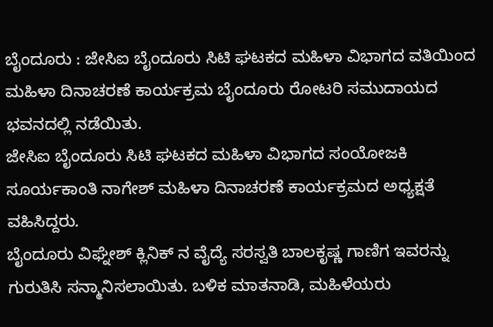ಬೈಂದೂರು : ಜೇಸಿಐ ಬೈಂದೂರು ಸಿಟಿ ಘಟಕದ ಮಹಿಳಾ ವಿಭಾಗದ ವತಿಯಿಂದ ಮಹಿಳಾ ದಿನಾಚರಣೆ ಕಾರ್ಯಕ್ರಮ ಬೈಂದೂರು ರೋಟರಿ ಸಮುದಾಯದ ಭವನದಲ್ಲಿ ನಡೆಯಿತು.
ಜೇಸಿಐ ಬೈಂದೂರು ಸಿಟಿ ಘಟಕದ ಮಹಿಳಾ ವಿಭಾಗದ ಸಂಯೋಜಕಿ ಸೂರ್ಯಕಾಂತಿ ನಾಗೇಶ್ ಮಹಿಳಾ ದಿನಾಚರಣೆ ಕಾರ್ಯಕ್ರಮದ ಅಧ್ಯಕ್ಷತೆ ವಹಿಸಿದ್ದರು.
ಬೈಂದೂರು ವಿಘ್ನೇಶ್ ಕ್ಲಿನಿಕ್ ನ ವೈದ್ಯೆ ಸರಸ್ವತಿ ಬಾಲಕೃಷ್ಣ ಗಾಣಿಗ ಇವರನ್ನು ಗುರುತಿಸಿ ಸನ್ಮಾನಿಸಲಾಯಿತು. ಬಳಿಕ ಮಾತನಾಡಿ, ಮಹಿಳೆಯರು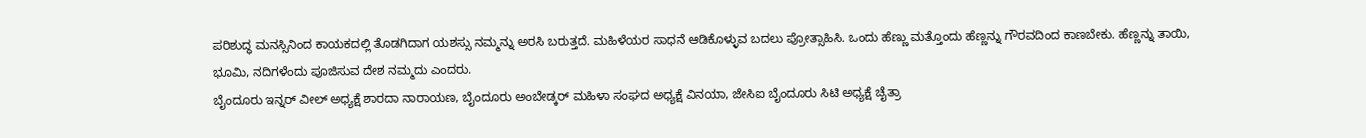ಪರಿಶುದ್ಧ ಮನಸ್ಸಿನಿಂದ ಕಾಯಕದಲ್ಲಿ ತೊಡಗಿದಾಗ ಯಶಸ್ಸು ನಮ್ಮನ್ನು ಅರಸಿ ಬರುತ್ತದೆ. ಮಹಿಳೆಯರ ಸಾಧನೆ ಆಡಿಕೊಳ್ಳುವ ಬದಲು ಪ್ರೋತ್ಸಾಹಿಸಿ. ಒಂದು ಹೆಣ್ಣು ಮತ್ತೊಂದು ಹೆಣ್ಣನ್ನು ಗೌರವದಿಂದ ಕಾಣಬೇಕು. ಹೆಣ್ಣನ್ನು ತಾಯಿ, ಭೂಮಿ, ನದಿಗಳೆಂದು ಪೂಜಿಸುವ ದೇಶ ನಮ್ಮದು ಎಂದರು.
ಬೈಂದೂರು ಇನ್ನರ್ ವೀಲ್ ಅಧ್ಯಕ್ಷೆ ಶಾರದಾ ನಾರಾಯಣ, ಬೈಂದೂರು ಅಂಬೇಡ್ಕರ್ ಮಹಿಳಾ ಸಂಘದ ಅಧ್ಯಕ್ಷೆ ವಿನಯಾ, ಜೇಸಿಐ ಬೈಂದೂರು ಸಿಟಿ ಅಧ್ಯಕ್ಷೆ ಚೈತ್ರಾ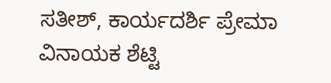ಸತೀಶ್, ಕಾರ್ಯದರ್ಶಿ ಪ್ರೇಮಾ ವಿನಾಯಕ ಶೆಟ್ಟಿ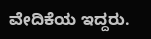ವೇದಿಕೆಯ ಇದ್ದರು.